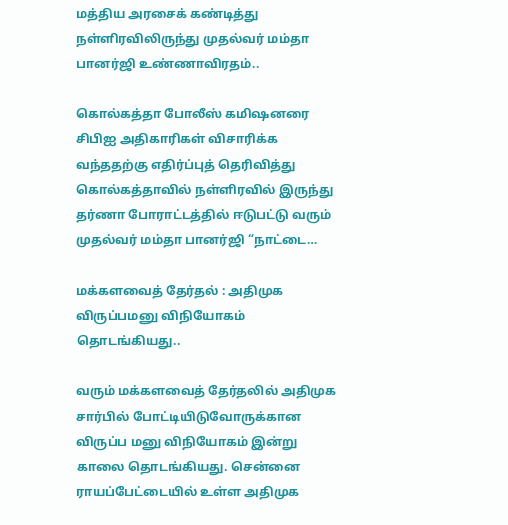மத்திய அரசைக் கண்டித்து நள்ளிரவிலிருந்து முதல்வர் மம்தா பானர்ஜி உண்ணாவிரதம்..

கொல்கத்தா போலீஸ் கமிஷனரை சிபிஐ அதிகாரிகள் விசாரிக்க வந்ததற்கு எதிர்ப்புத் தெரிவித்து கொல்கத்தாவில் நள்ளிரவில் இருந்து தர்ணா போராட்டத்தில் ஈடுபட்டு வரும் முதல்வர் மம்தா பானர்ஜி “நாட்டை…

மக்களவைத் தேர்தல் : அதிமுக விருப்பமனு விநியோகம் தொடங்கியது..

வரும் மக்களவைத் தேர்தலில் அதிமுக சார்பில் போட்டியிடுவோருக்கான விருப்ப மனு விநியோகம் இன்று காலை தொடங்கியது. சென்னை ராயப்பேட்டையில் உள்ள அதிமுக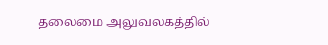தலைமை அலுவலகத்தில்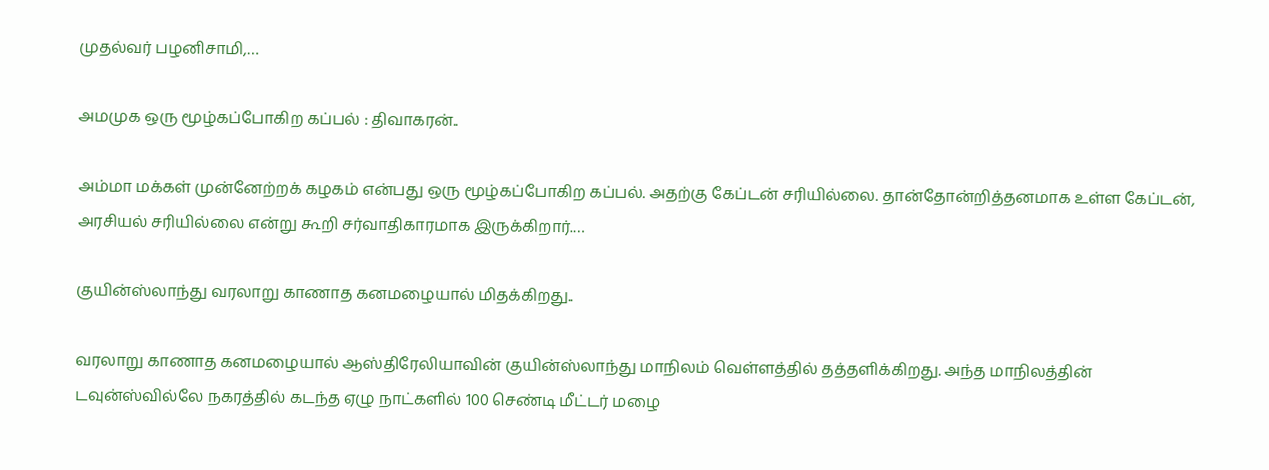முதல்வர் பழனிசாமி,…

அமமுக ஒரு மூழ்கப்போகிற கப்பல் : திவாகரன்..

அம்மா மக்கள் முன்னேற்றக் கழகம் என்பது ஒரு மூழ்கப்போகிற கப்பல். அதற்கு கேப்டன் சரியில்லை. தான்தோன்றித்தனமாக உள்ள கேப்டன், அரசியல் சரியில்லை என்று கூறி சர்வாதிகாரமாக இருக்கிறார்.…

குயின்ஸ்லாந்து வரலாறு காணாத கனமழையால் மிதக்கிறது..

வரலாறு காணாத கனமழையால் ஆஸ்திரேலியாவின் குயின்ஸ்லாந்து மாநிலம் வெள்ளத்தில் தத்தளிக்கிறது. அந்த மாநிலத்தின் டவுன்ஸ்வில்லே நகரத்தில் கடந்த ஏழு நாட்களில் 100 செண்டி மீட்டர் மழை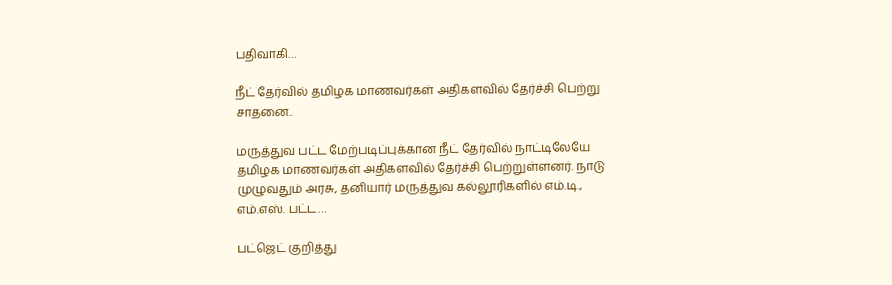பதிவாகி…

நீட் தேர்வில் தமிழக மாணவர்கள் அதிகளவில் தேர்ச்சி பெற்று சாதனை..

மருத்துவ பட்ட மேற்படிப்புக்கான நீட் தேர்வில் நாட்டிலேயே தமிழக மாணவர்கள் அதிகளவில் தேர்ச்சி பெற்றுள்ளனர். நாடு முழுவதும் அரசு, தனியார் மருத்துவ கல்லூரிகளில் எம்.டி., எம்.எஸ். பட்ட…

பட்ஜெட் குறித்து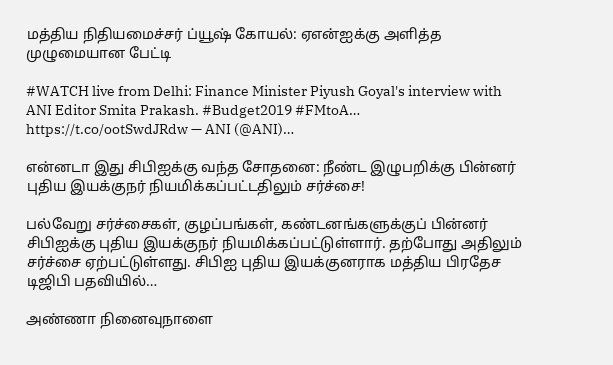மத்திய நிதியமைச்சர் ப்யூஷ் கோயல்: ஏஎன்ஐக்கு அளித்த முழுமையான பேட்டி

#WATCH live from Delhi: Finance Minister Piyush Goyal's interview with ANI Editor Smita Prakash. #Budget2019 #FMtoA… https://t.co/ootSwdJRdw — ANI (@ANI)…

என்னடா இது சிபிஐக்கு வந்த சோதனை: நீண்ட இழுபறிக்கு பின்னர் புதிய இயக்குநர் நியமிக்கப்பட்டதிலும் சர்ச்சை!

பல்வேறு சர்ச்சைகள், குழப்பங்கள், கண்டனங்களுக்குப் பின்னர் சிபிஐக்கு புதிய இயக்குநர் நியமிக்கப்பட்டுள்ளார். தற்போது அதிலும் சர்ச்சை ஏற்பட்டுள்ளது. சிபிஐ புதிய இயக்குனராக மத்திய பிரதேச டிஜிபி பதவியில்…

அண்ணா நினைவுநாளை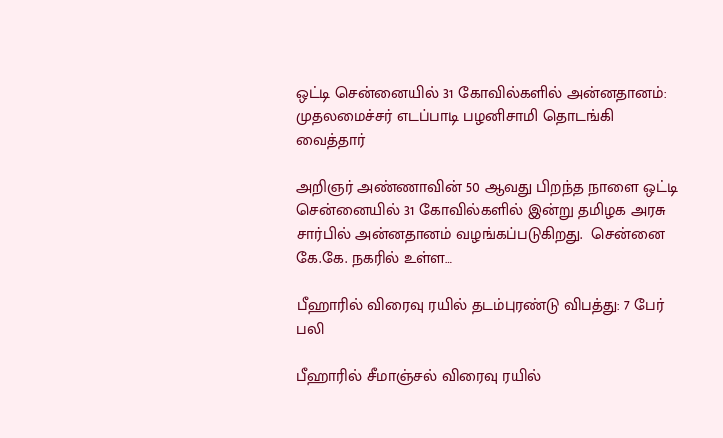ஒட்டி சென்னையில் 31 கோவில்களில் அன்னதானம்: முதலமைச்சர் எடப்பாடி பழனிசாமி தொடங்கி வைத்தார்

அறிஞர் அண்ணாவின் 50 ஆவது பிறந்த நாளை ஒட்டி சென்னையில் 31 கோவில்களில் இன்று தமிழக அரசு சார்பில் அன்னதானம் வழங்கப்படுகிறது.  சென்னை கே.கே. நகரில் உள்ள…

பீஹாரில் விரைவு ரயில் தடம்புரண்டு விபத்து: 7 பேர் பலி

பீஹாரில் சீமாஞ்சல் விரைவு ரயில்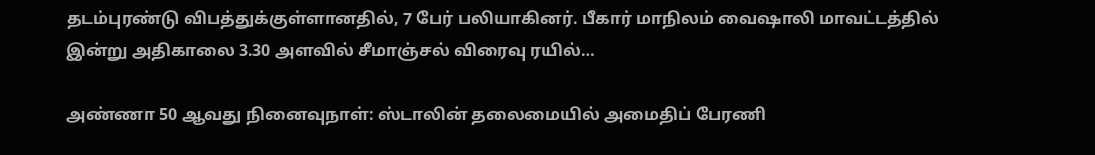தடம்புரண்டு விபத்துக்குள்ளானதில், 7 பேர் பலியாகினர். பீகார் மாநிலம் வைஷாலி மாவட்டத்தில் இன்று அதிகாலை 3.30 அளவில் சீமாஞ்சல் விரைவு ரயில்…

அண்ணா 50 ஆவது நினைவுநாள்: ஸ்டாலின் தலைமையில் அமைதிப் பேரணி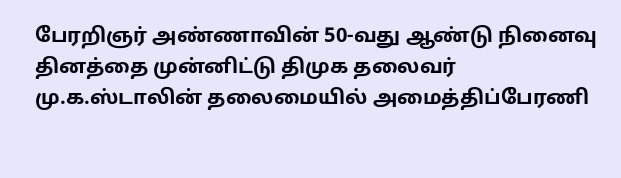பேரறிஞர் அண்ணாவின் 50-வது ஆண்டு நினைவு தினத்தை முன்னிட்டு திமுக தலைவர் மு.க.ஸ்டாலின் தலைமையில் அமைத்திப்பேரணி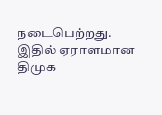நடைபெற்றது. இதில் ஏராளமான திமுக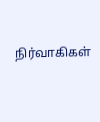நிர்வாகிகள்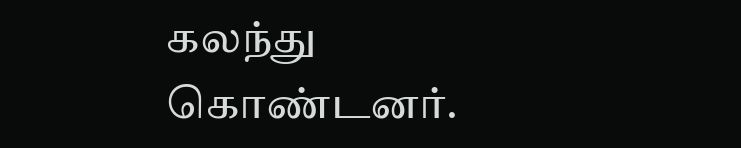கலந்து கொண்டனர்.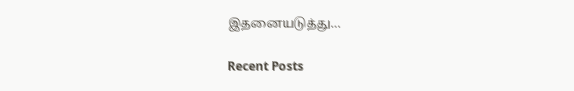இதனையடுத்து…

Recent Posts